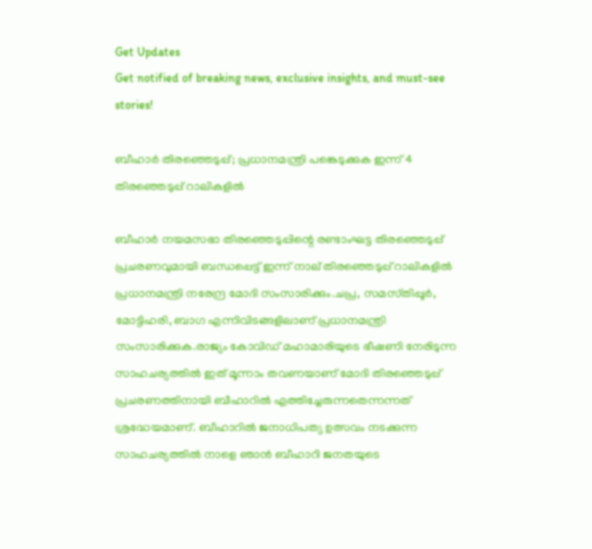Get Updates
Get notified of breaking news, exclusive insights, and must-see stories!

ബീഹാര്‍ തിരഞ്ഞെടുപ്പ്‌; പ്രധാനമന്ത്രി പങ്കെടുക്കുക ഇന്ന്‌ 4 തിരഞ്ഞെടുപ്പ്‌ റാലികളില്‍

ബീഹാര്‍ നയമസഭാ തിരഞ്ഞെടുപ്പിന്റെ രണ്ടാംഘട്ട തിരഞ്ഞെടുപ്പ്‌ പ്രചരണവുമായി ബന്ധപ്പെട്ട് ഇന്ന്‌‌ നാല്‌ തിരഞ്ഞെടുപ്പ്‌ റാലികളില്‍ പ്രധാനമന്ത്രി നരേന്ദ്ര മോദി സംസാരിക്കും.ചപ്ര, സമസ്‌തിപ്പൂര്‍, മോട്ടിഹരി, ബാഗ എന്നിവിടങ്ങളിലാണ്‌ പ്രധാനമന്ത്രി സംസാരിക്കുക.രാജ്യം കോവിഡ്‌ മഹാമാരിയുടെ ഭീഷണി നേരിടുന്ന സാഹചര്യത്തില്‍ ഇത്‌ മൂന്നാം തവണയാണ്‌ മോദി തിരഞ്ഞെടുപ്പ്‌ പ്രചരണത്തിനായി ബീഹാറില്‍ എത്തിച്ചേരുന്നതെന്നന്നത്‌ ശ്രദ്ധേയമാണ്‌. ബീഹാറില്‍ ജനാധിപത്യ ഉത്സവം നടക്കുന്ന സാഹചര്യത്തില്‍ നാളെ ഞാന്‍ ബീഹാറി ജനതയുടെ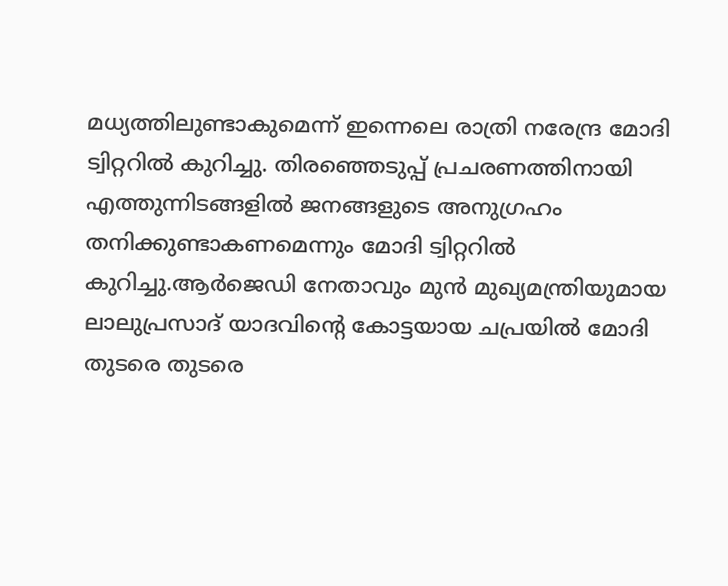മധ്യത്തിലുണ്ടാകുമെന്ന്‌ ഇന്നെലെ രാത്രി നരേന്ദ്ര മോദി ട്വിറ്ററില്‍ കുറിച്ചു. തിരഞ്ഞെടുപ്പ്‌ പ്രചരണത്തിനായി എത്തുന്നിടങ്ങളില്‍ ജനങ്ങളുടെ അനുഗ്രഹം തനിക്കുണ്ടാകണമെന്നും മോദി ട്വിറ്ററില്‍ കുറിച്ചു.ആര്‍ജെഡി നേതാവും മുന്‍ മുഖ്യമന്ത്രിയുമായ ലാലുപ്രസാദ്‌ യാദവിന്റെ കോട്ടയായ ചപ്രയില്‍ മോദി തുടരെ തുടരെ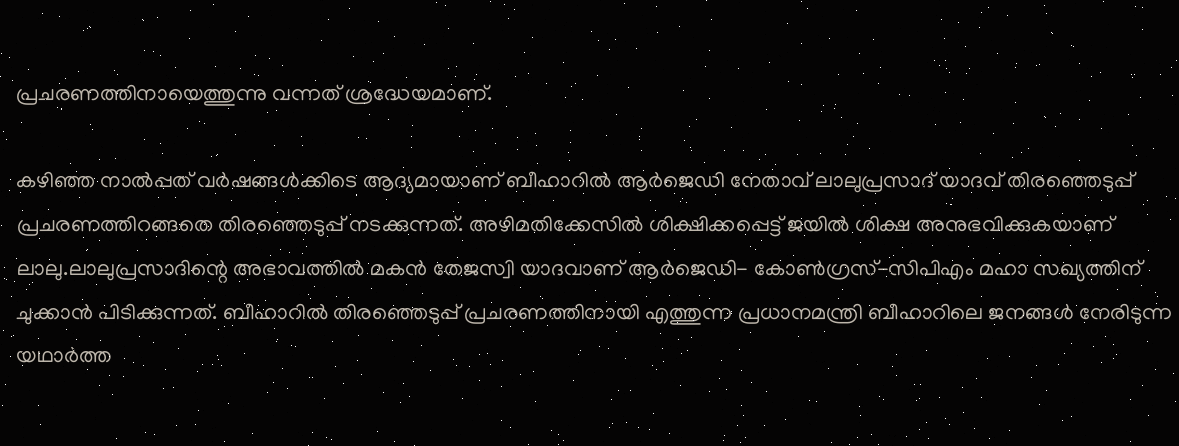പ്രചരണത്തിനായെത്തുന്നു വന്നത്‌ ശ്രദ്ധേയമാണ്‌.

കഴിഞ്ഞ നാല്‍പ്പത്‌ വര്‍ഷങ്ങള്‍ക്കിടെ ആദ്യമായാണ്‌ ബീഹാറില്‍ ആര്‍ജെഡി നേതാവ്‌ ലാലുപ്രസാദ്‌ യാദവ്‌ തിരഞ്ഞെടുപ്പ്‌ പ്രചരണത്തിറങ്ങതെ തിരഞ്ഞെടുപ്പ്‌ നടക്കുന്നത്‌. അഴിമതിക്കേസില്‍ ശിക്ഷിക്കപ്പെട്ട്‌ ജയില്‍ ശിക്ഷ അനുഭവിക്കുകയാണ്‌ ലാലു.ലാലുപ്രസാദിന്റെ അഭാവത്തില്‍ മകന്‍ തേജസ്വി യാദവാണ്‌ ആര്‍ജെഡി- കോണ്‍ഗ്രസ്‌-സിപിഎം മഹാ സഖ്യത്തിന്‌ ചുക്കാന്‍ പിടിക്കുന്നത്‌. ബീഹാറില്‍ തിരഞ്ഞെടുപ്പ്‌ പ്രചരണത്തിനായി എത്തുന്ന പ്രധാനമന്ത്രി ബീഹാറിലെ ജനങ്ങള്‍ നേരിടുന്ന യഥാര്‍ത്ത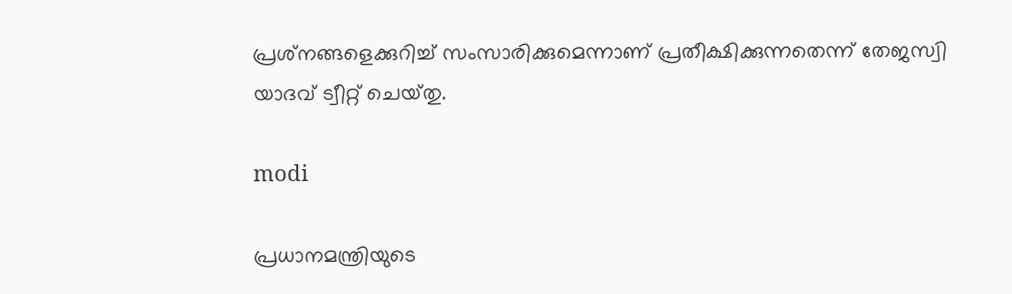പ്രശ്‌നങ്ങളെക്കുറിച്ച്‌ സംസാരിക്കുമെന്നാണ്‌ പ്രതീക്ഷിക്കുന്നതെന്ന്‌ തേജസ്വി യാദവ്‌ ട്വീറ്റ്‌ ചെയ്‌തു.

modi

പ്രധാനമന്ത്രിയുടെ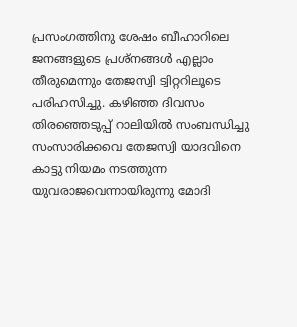പ്രസംഗത്തിനു ശേഷം ബീഹാറിലെ ജനങ്ങളുടെ പ്രശ്‌നങ്ങള്‍ എല്ലാം തീരുമെന്നും തേജസ്വി ട്വിറ്ററിലൂടെ പരിഹസിച്ചു. കഴിഞ്ഞ ദിവസം തിരഞ്ഞെടുപ്പ്‌ റാലിയില്‍ സംബന്ധിച്ചു സംസാരിക്കവെ തേജസ്വി യാദവിനെ കാട്ടു നിയമം നടത്തുന്ന യുവരാജവെന്നായിരുന്നു മോദി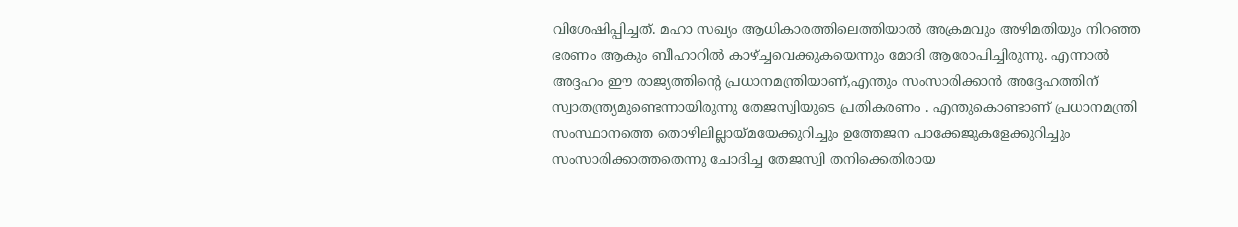വിശേഷിപ്പിച്ചത്‌. മഹാ സഖ്യം ആധികാരത്തിലെത്തിയാല്‍ അക്രമവും അഴിമതിയും നിറഞ്ഞ ഭരണം ആകും ബീഹാറില്‍ കാഴ്‌ച്ചവെക്കുകയെന്നും മോദി ആരോപിച്ചിരുന്നു. എന്നാല്‍ അദ്ദഹം ഈ രാജ്യത്തിന്റെ പ്രധാനമന്ത്രിയാണ്‌,എന്തും സംസാരിക്കാന്‍ അദ്ദേഹത്തിന്‌ സ്വാതന്ത്ര്യമുണ്ടെന്നായിരുന്നു തേജസ്വിയുടെ പ്രതികരണം . എന്തുകൊണ്ടാണ്‌ പ്രധാനമന്ത്രി സംസ്ഥാനത്തെ തൊഴിലില്ലായ്‌മയേക്കുറിച്ചും ഉത്തേജന പാക്കേജുകളേക്കുറിച്ചും സംസാരിക്കാത്തതെന്നു ചോദിച്ച തേജസ്വി തനിക്കെതിരായ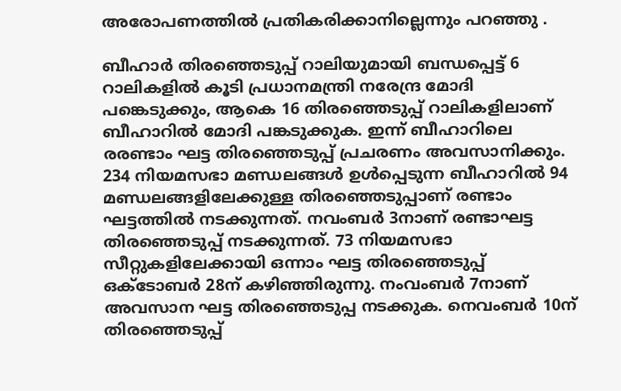അരോപണത്തില്‍ പ്രതികരിക്കാനില്ലെന്നും പറഞ്ഞു .

ബീഹാര്‍ തിരഞ്ഞെടുപ്പ്‌ റാലിയുമായി ബന്ധപ്പെട്ട്‌ 6 റാലികളില്‍ കൂടി പ്രധാനമന്ത്രി നരേന്ദ്ര മോദി പങ്കെടുക്കും, ആകെ 16 തിരഞ്ഞെടുപ്പ്‌ റാലികളിലാണ്‌ ബീഹാറില്‍ മോദി പങ്കടുക്കുക. ഇന്ന്‌ ബീഹാറിലെ രരണ്ടാം ഘട്ട തിരഞ്ഞെടുപ്പ്‌ പ്രചരണം അവസാനിക്കും. 234 നിയമസഭാ മണ്ഡലങ്ങള്‍ ഉള്‍പ്പെടുന്ന ബീഹാറില്‍ 94 മണ്ഡലങ്ങളിലേക്കുള്ള തിരഞ്ഞെടുപ്പാണ്‌ രണ്ടാം ഘട്ടത്തില്‍ നടക്കുന്നത്‌. നവംബര്‍ 3നാണ്‌ രണ്ടാഘട്ട തിരഞ്ഞെടുപ്പ്‌ നടക്കുന്നത്‌. 73 നിയമസഭാ സീറ്റുകളിലേക്കായി ഒന്നാം ഘട്ട തിരഞ്ഞെടുപ്പ്‌ ഒക്ടോബര്‍ 28ന്‌ കഴിഞ്ഞിരുന്നു. നംവംബര്‍ 7നാണ്‌ അവസാന ഘട്ട തിരഞ്ഞെടുപ്പ നടക്കുക. നെവംബര്‍ 10ന്‌ തിരഞ്ഞെടുപ്പ്‌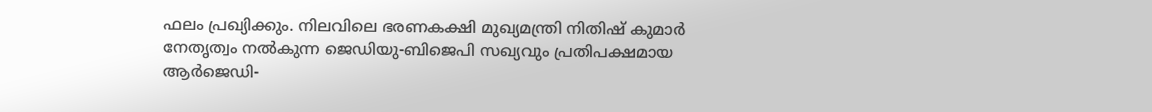ഫലം പ്രഖ്യിക്കും. നിലവിലെ ഭരണകക്ഷി മുഖ്യമന്ത്രി നിതിഷ്‌ കുമാര്‍ നേതൃത്വം നല്‍കുന്ന ജെഡിയു-ബിജെപി സഖ്യവും പ്രതിപക്ഷമായ ആര്‍ജെഡി-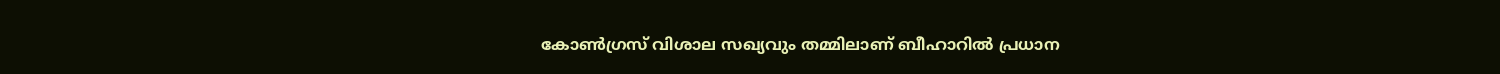കോണ്‍ഗ്രസ്‌ വിശാല സഖ്യവും തമ്മിലാണ്‌ ബീഹാറില്‍ പ്രധാന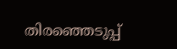തിരഞ്ഞെടുപ്പ്‌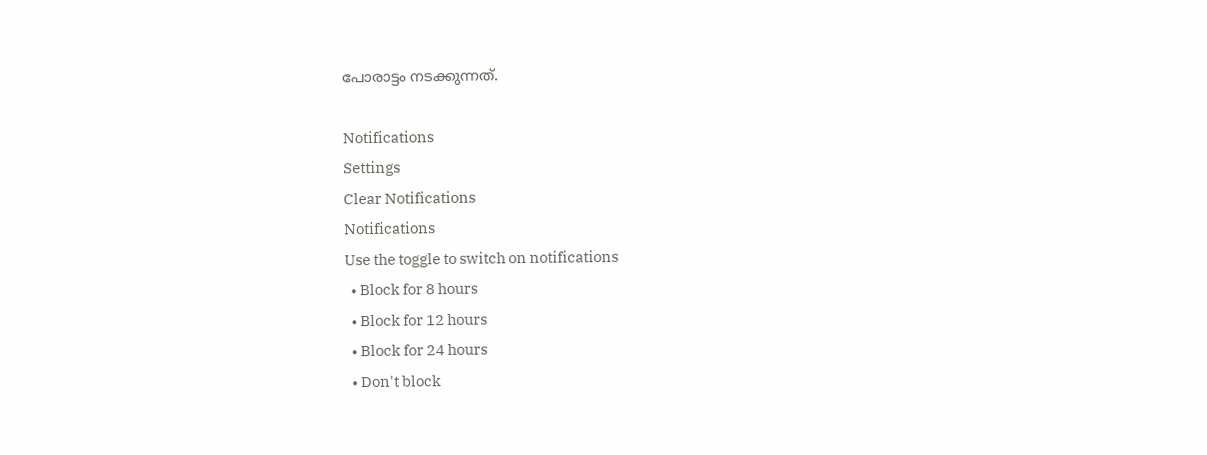പോരാട്ടം നടക്കുന്നത്‌.

Notifications
Settings
Clear Notifications
Notifications
Use the toggle to switch on notifications
  • Block for 8 hours
  • Block for 12 hours
  • Block for 24 hours
  • Don't block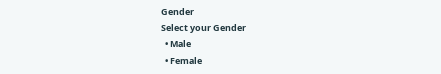Gender
Select your Gender
  • Male
  • Female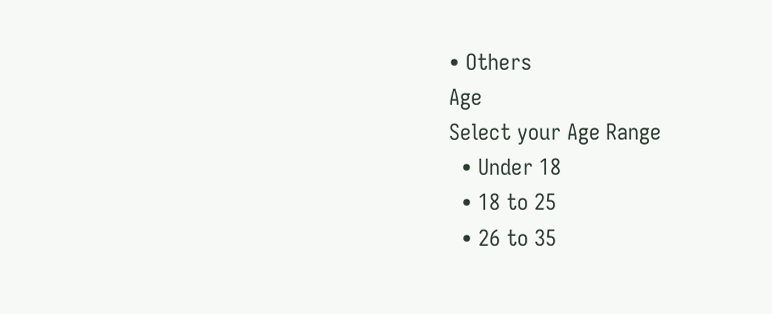• Others
Age
Select your Age Range
  • Under 18
  • 18 to 25
  • 26 to 35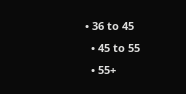• 36 to 45
  • 45 to 55
  • 55+